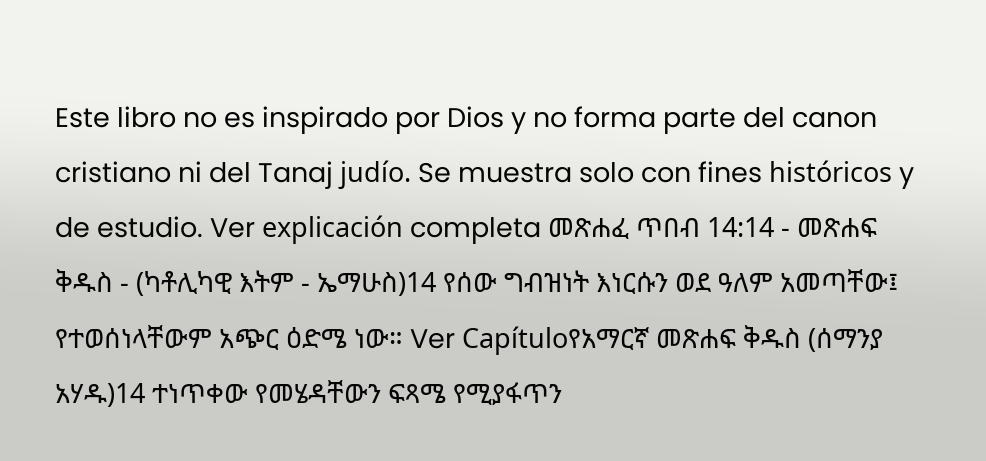Este libro no es inspirado por Dios y no forma parte del canon cristiano ni del Tanaj judío. Se muestra solo con fines históricos y de estudio. Ver explicación completa መጽሐፈ ጥበብ 14:14 - መጽሐፍ ቅዱስ - (ካቶሊካዊ እትም - ኤማሁስ)14 የሰው ግብዝነት እነርሱን ወደ ዓለም አመጣቸው፤ የተወሰነላቸውም አጭር ዕድሜ ነው። Ver Capítuloየአማርኛ መጽሐፍ ቅዱስ (ሰማንያ አሃዱ)14 ተነጥቀው የመሄዳቸውን ፍጻሜ የሚያፋጥን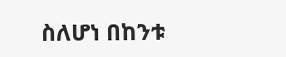ስለሆነ በከንቱ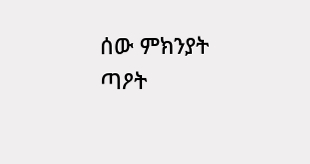ሰው ምክንያት ጣዖት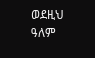ወደዚህ ዓለም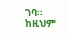ገባ። ከዚህም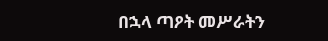በኋላ ጣዖት መሥራትን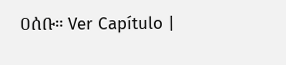ዐሰቡ። Ver Capítulo |